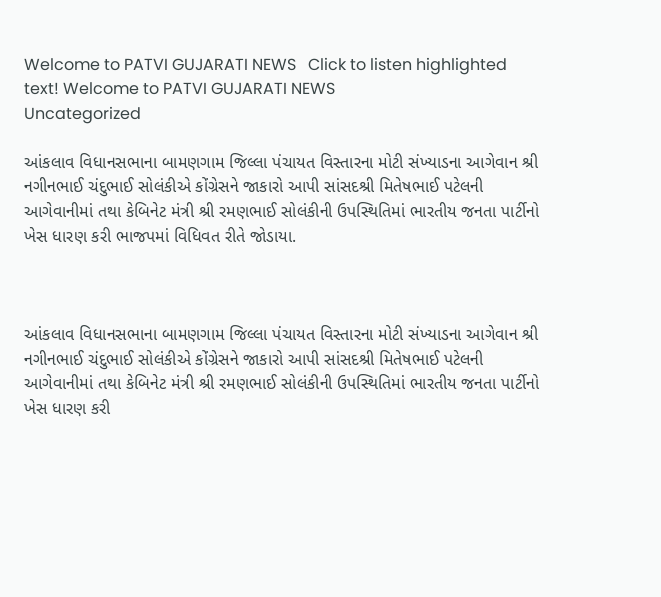Welcome to PATVI GUJARATI NEWS   Click to listen highlighted text! Welcome to PATVI GUJARATI NEWS
Uncategorized

આંકલાવ વિધાનસભાના બામણગામ જિલ્લા પંચાયત વિસ્તારના મોટી સંખ્યાડના આગેવાન શ્રી નગીનભાઈ ચંદુભાઈ સોલંકીએ કોંગ્રેસને જાકારો આપી સાંસદશ્રી મિતેષભાઈ પટેલની આગેવાનીમાં તથા કેબિનેટ મંત્રી શ્રી રમણભાઈ સોલંકીની ઉપસ્થિતિમાં ભારતીય જનતા પાર્ટીનો ખેસ ધારણ કરી ભાજપમાં વિધિવત રીતે જોડાયા.



આંકલાવ વિધાનસભાના બામણગામ જિલ્લા પંચાયત વિસ્તારના મોટી સંખ્યાડના આગેવાન શ્રી નગીનભાઈ ચંદુભાઈ સોલંકીએ કોંગ્રેસને જાકારો આપી સાંસદશ્રી મિતેષભાઈ પટેલની આગેવાનીમાં તથા કેબિનેટ મંત્રી શ્રી રમણભાઈ સોલંકીની ઉપસ્થિતિમાં ભારતીય જનતા પાર્ટીનો ખેસ ધારણ કરી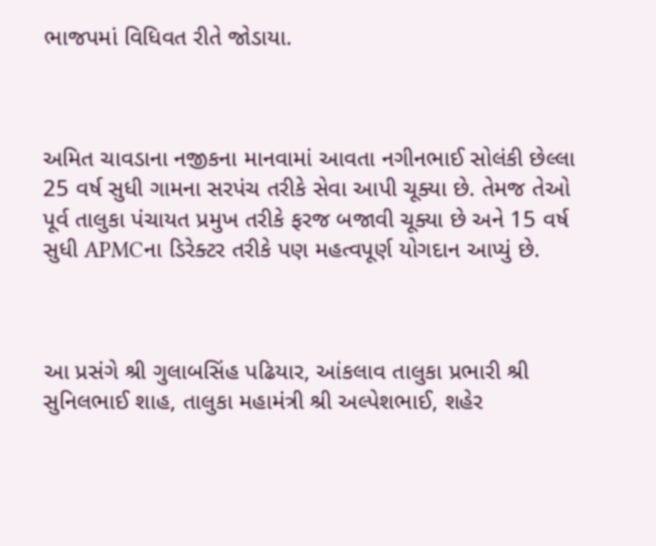ભાજપમાં વિધિવત રીતે જોડાયા.



અમિત ચાવડાના નજીકના માનવામાં આવતા નગીનભાઈ સોલંકી છેલ્લા 25 વર્ષ સુધી ગામના સરપંચ તરીકે સેવા આપી ચૂક્યા છે. તેમજ તેઓ પૂર્વ તાલુકા પંચાયત પ્રમુખ તરીકે ફરજ બજાવી ચૂક્યા છે અને 15 વર્ષ સુધી APMCના ડિરેક્ટર તરીકે પણ મહત્વપૂર્ણ યોગદાન આપ્યું છે.



આ પ્રસંગે શ્રી ગુલાબસિંહ પઢિયાર, આંકલાવ તાલુકા પ્રભારી શ્રી સુનિલભાઈ શાહ, તાલુકા મહામંત્રી શ્રી અલ્પેશભાઈ, શહેર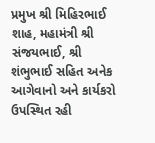પ્રમુખ શ્રી મિહિરભાઈ શાહ, મહામંત્રી શ્રી સંજયભાઈ, શ્રી શંભુભાઈ સહિત અનેક આગેવાનો અને કાર્યકરો ઉપસ્થિત રહી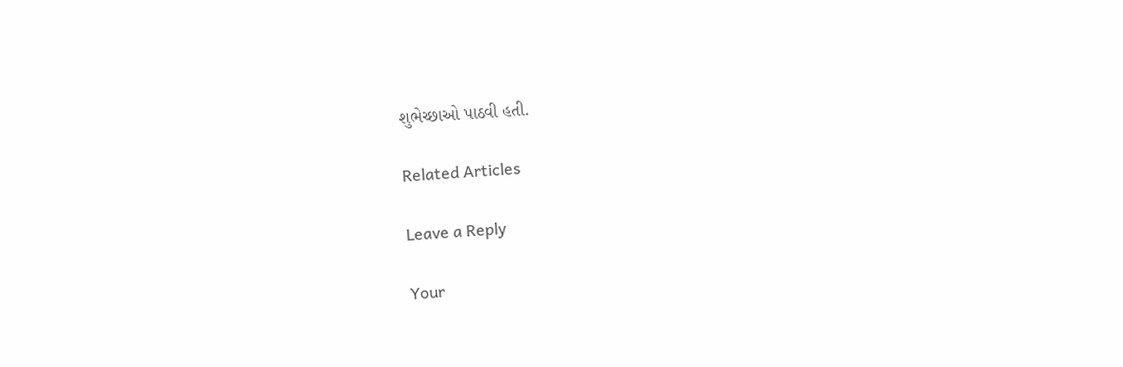શુભેચ્છાઓ પાઠવી હતી.

Related Articles

Leave a Reply

Your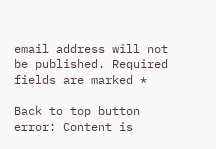email address will not be published. Required fields are marked *

Back to top button
error: Content is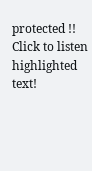protected !!
Click to listen highlighted text!